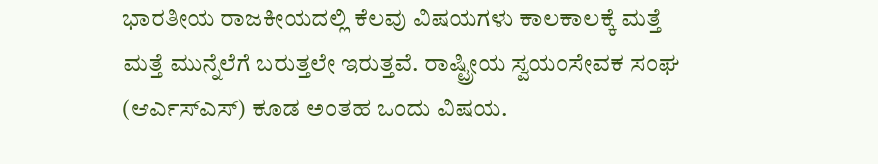ಭಾರತೀಯ ರಾಜಕೀಯದಲ್ಲಿ ಕೆಲವು ವಿಷಯಗಳು ಕಾಲಕಾಲಕ್ಕೆ ಮತ್ತೆ ಮತ್ತೆ ಮುನ್ನೆಲೆಗೆ ಬರುತ್ತಲೇ ಇರುತ್ತವೆ. ರಾಷ್ಟ್ರೀಯ ಸ್ವಯಂಸೇವಕ ಸಂಘ (ಆರ್ಎಸ್ಎಸ್) ಕೂಡ ಅಂತಹ ಒಂದು ವಿಷಯ.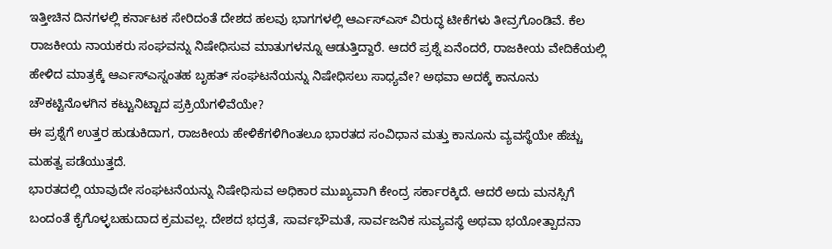ಇತ್ತೀಚಿನ ದಿನಗಳಲ್ಲಿ ಕರ್ನಾಟಕ ಸೇರಿದಂತೆ ದೇಶದ ಹಲವು ಭಾಗಗಳಲ್ಲಿ ಆರ್ಎಸ್ಎಸ್ ವಿರುದ್ಧ ಟೀಕೆಗಳು ತೀವ್ರಗೊಂಡಿವೆ. ಕೆಲ ರಾಜಕೀಯ ನಾಯಕರು ಸಂಘವನ್ನು ನಿಷೇಧಿಸುವ ಮಾತುಗಳನ್ನೂ ಆಡುತ್ತಿದ್ದಾರೆ. ಆದರೆ ಪ್ರಶ್ನೆ ಏನೆಂದರೆ, ರಾಜಕೀಯ ವೇದಿಕೆಯಲ್ಲಿ ಹೇಳಿದ ಮಾತ್ರಕ್ಕೆ ಆರ್ಎಸ್ಎಸ್ನಂತಹ ಬೃಹತ್ ಸಂಘಟನೆಯನ್ನು ನಿಷೇಧಿಸಲು ಸಾಧ್ಯವೇ? ಅಥವಾ ಅದಕ್ಕೆ ಕಾನೂನು ಚೌಕಟ್ಟಿನೊಳಗಿನ ಕಟ್ಟುನಿಟ್ಟಾದ ಪ್ರಕ್ರಿಯೆಗಳಿವೆಯೇ?
ಈ ಪ್ರಶ್ನೆಗೆ ಉತ್ತರ ಹುಡುಕಿದಾಗ, ರಾಜಕೀಯ ಹೇಳಿಕೆಗಳಿಗಿಂತಲೂ ಭಾರತದ ಸಂವಿಧಾನ ಮತ್ತು ಕಾನೂನು ವ್ಯವಸ್ಥೆಯೇ ಹೆಚ್ಚು ಮಹತ್ವ ಪಡೆಯುತ್ತದೆ.
ಭಾರತದಲ್ಲಿ ಯಾವುದೇ ಸಂಘಟನೆಯನ್ನು ನಿಷೇಧಿಸುವ ಅಧಿಕಾರ ಮುಖ್ಯವಾಗಿ ಕೇಂದ್ರ ಸರ್ಕಾರಕ್ಕಿದೆ. ಆದರೆ ಅದು ಮನಸ್ಸಿಗೆ ಬಂದಂತೆ ಕೈಗೊಳ್ಳಬಹುದಾದ ಕ್ರಮವಲ್ಲ. ದೇಶದ ಭದ್ರತೆ, ಸಾರ್ವಭೌಮತೆ, ಸಾರ್ವಜನಿಕ ಸುವ್ಯವಸ್ಥೆ ಅಥವಾ ಭಯೋತ್ಪಾದನಾ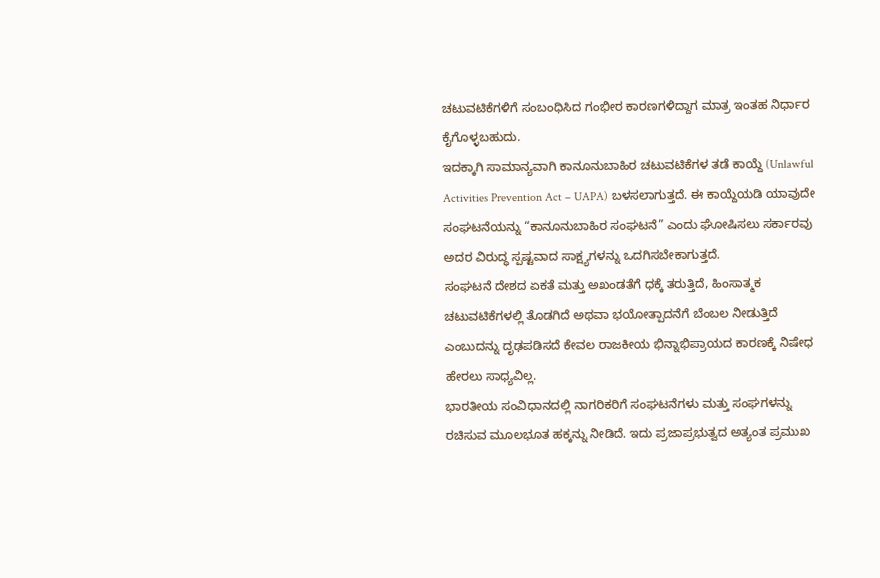ಚಟುವಟಿಕೆಗಳಿಗೆ ಸಂಬಂಧಿಸಿದ ಗಂಭೀರ ಕಾರಣಗಳಿದ್ದಾಗ ಮಾತ್ರ ಇಂತಹ ನಿರ್ಧಾರ ಕೈಗೊಳ್ಳಬಹುದು.
ಇದಕ್ಕಾಗಿ ಸಾಮಾನ್ಯವಾಗಿ ಕಾನೂನುಬಾಹಿರ ಚಟುವಟಿಕೆಗಳ ತಡೆ ಕಾಯ್ದೆ (Unlawful Activities Prevention Act – UAPA) ಬಳಸಲಾಗುತ್ತದೆ. ಈ ಕಾಯ್ದೆಯಡಿ ಯಾವುದೇ ಸಂಘಟನೆಯನ್ನು “ಕಾನೂನುಬಾಹಿರ ಸಂಘಟನೆ” ಎಂದು ಘೋಷಿಸಲು ಸರ್ಕಾರವು ಅದರ ವಿರುದ್ಧ ಸ್ಪಷ್ಟವಾದ ಸಾಕ್ಷ್ಯಗಳನ್ನು ಒದಗಿಸಬೇಕಾಗುತ್ತದೆ.
ಸಂಘಟನೆ ದೇಶದ ಏಕತೆ ಮತ್ತು ಅಖಂಡತೆಗೆ ಧಕ್ಕೆ ತರುತ್ತಿದೆ, ಹಿಂಸಾತ್ಮಕ ಚಟುವಟಿಕೆಗಳಲ್ಲಿ ತೊಡಗಿದೆ ಅಥವಾ ಭಯೋತ್ಪಾದನೆಗೆ ಬೆಂಬಲ ನೀಡುತ್ತಿದೆ ಎಂಬುದನ್ನು ದೃಢಪಡಿಸದೆ ಕೇವಲ ರಾಜಕೀಯ ಭಿನ್ನಾಭಿಪ್ರಾಯದ ಕಾರಣಕ್ಕೆ ನಿಷೇಧ ಹೇರಲು ಸಾಧ್ಯವಿಲ್ಲ.
ಭಾರತೀಯ ಸಂವಿಧಾನದಲ್ಲಿ ನಾಗರಿಕರಿಗೆ ಸಂಘಟನೆಗಳು ಮತ್ತು ಸಂಘಗಳನ್ನು ರಚಿಸುವ ಮೂಲಭೂತ ಹಕ್ಕನ್ನು ನೀಡಿದೆ. ಇದು ಪ್ರಜಾಪ್ರಭುತ್ವದ ಅತ್ಯಂತ ಪ್ರಮುಖ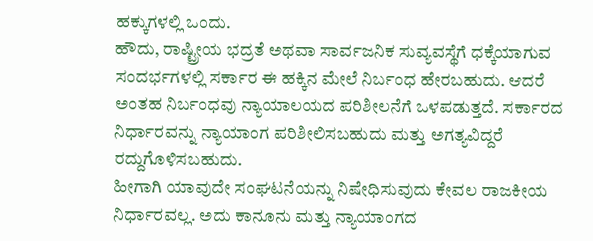ಹಕ್ಕುಗಳಲ್ಲಿ ಒಂದು.
ಹೌದು, ರಾಷ್ಟ್ರೀಯ ಭದ್ರತೆ ಅಥವಾ ಸಾರ್ವಜನಿಕ ಸುವ್ಯವಸ್ಥೆಗೆ ಧಕ್ಕೆಯಾಗುವ ಸಂದರ್ಭಗಳಲ್ಲಿ ಸರ್ಕಾರ ಈ ಹಕ್ಕಿನ ಮೇಲೆ ನಿರ್ಬಂಧ ಹೇರಬಹುದು. ಆದರೆ ಅಂತಹ ನಿರ್ಬಂಧವು ನ್ಯಾಯಾಲಯದ ಪರಿಶೀಲನೆಗೆ ಒಳಪಡುತ್ತದೆ. ಸರ್ಕಾರದ ನಿರ್ಧಾರವನ್ನು ನ್ಯಾಯಾಂಗ ಪರಿಶೀಲಿಸಬಹುದು ಮತ್ತು ಅಗತ್ಯವಿದ್ದರೆ ರದ್ದುಗೊಳಿಸಬಹುದು.
ಹೀಗಾಗಿ ಯಾವುದೇ ಸಂಘಟನೆಯನ್ನು ನಿಷೇಧಿಸುವುದು ಕೇವಲ ರಾಜಕೀಯ ನಿರ್ಧಾರವಲ್ಲ. ಅದು ಕಾನೂನು ಮತ್ತು ನ್ಯಾಯಾಂಗದ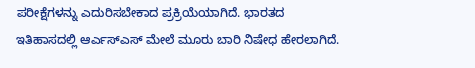ಪರೀಕ್ಷೆಗಳನ್ನು ಎದುರಿಸಬೇಕಾದ ಪ್ರಕ್ರಿಯೆಯಾಗಿದೆ. ಭಾರತದ ಇತಿಹಾಸದಲ್ಲಿ ಆರ್ಎಸ್ಎಸ್ ಮೇಲೆ ಮೂರು ಬಾರಿ ನಿಷೇಧ ಹೇರಲಾಗಿದೆ.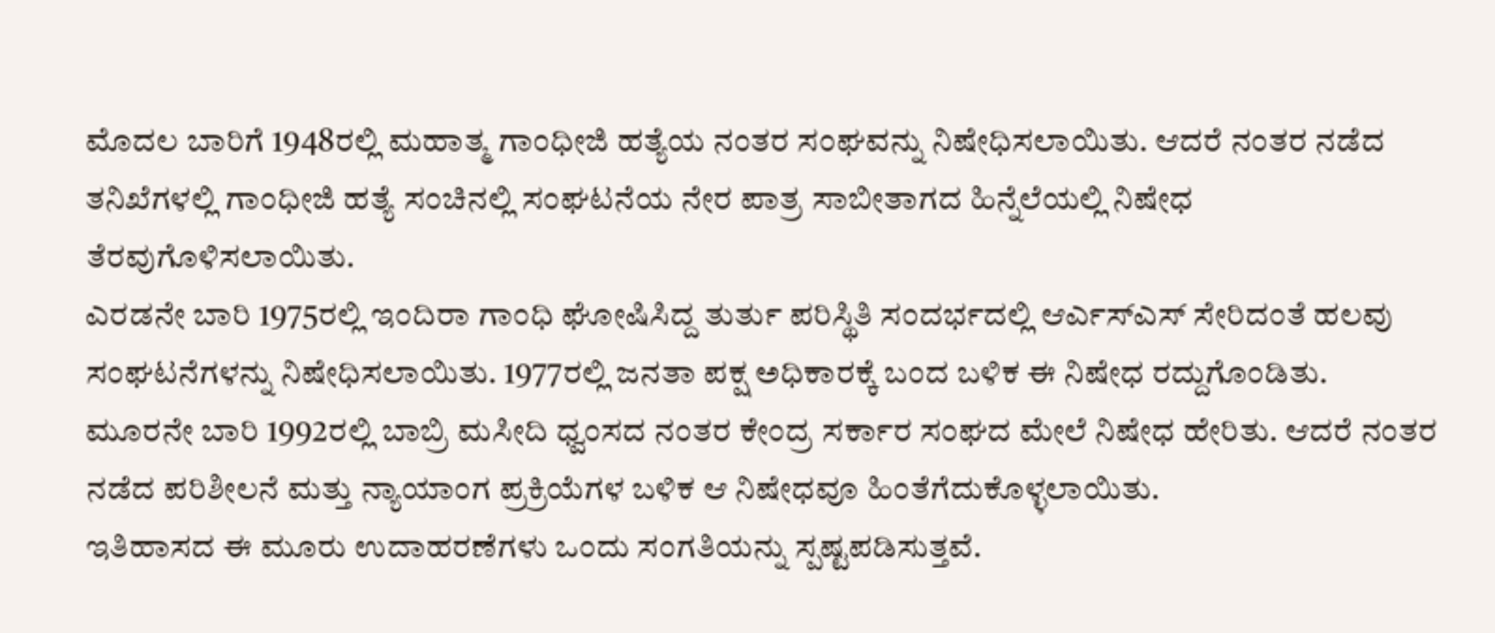ಮೊದಲ ಬಾರಿಗೆ 1948ರಲ್ಲಿ ಮಹಾತ್ಮ ಗಾಂಧೀಜಿ ಹತ್ಯೆಯ ನಂತರ ಸಂಘವನ್ನು ನಿಷೇಧಿಸಲಾಯಿತು. ಆದರೆ ನಂತರ ನಡೆದ ತನಿಖೆಗಳಲ್ಲಿ ಗಾಂಧೀಜಿ ಹತ್ಯೆ ಸಂಚಿನಲ್ಲಿ ಸಂಘಟನೆಯ ನೇರ ಪಾತ್ರ ಸಾಬೀತಾಗದ ಹಿನ್ನೆಲೆಯಲ್ಲಿ ನಿಷೇಧ ತೆರವುಗೊಳಿಸಲಾಯಿತು.
ಎರಡನೇ ಬಾರಿ 1975ರಲ್ಲಿ ಇಂದಿರಾ ಗಾಂಧಿ ಘೋಷಿಸಿದ್ದ ತುರ್ತು ಪರಿಸ್ಥಿತಿ ಸಂದರ್ಭದಲ್ಲಿ ಆರ್ಎಸ್ಎಸ್ ಸೇರಿದಂತೆ ಹಲವು ಸಂಘಟನೆಗಳನ್ನು ನಿಷೇಧಿಸಲಾಯಿತು. 1977ರಲ್ಲಿ ಜನತಾ ಪಕ್ಷ ಅಧಿಕಾರಕ್ಕೆ ಬಂದ ಬಳಿಕ ಈ ನಿಷೇಧ ರದ್ದುಗೊಂಡಿತು.
ಮೂರನೇ ಬಾರಿ 1992ರಲ್ಲಿ ಬಾಬ್ರಿ ಮಸೀದಿ ಧ್ವಂಸದ ನಂತರ ಕೇಂದ್ರ ಸರ್ಕಾರ ಸಂಘದ ಮೇಲೆ ನಿಷೇಧ ಹೇರಿತು. ಆದರೆ ನಂತರ ನಡೆದ ಪರಿಶೀಲನೆ ಮತ್ತು ನ್ಯಾಯಾಂಗ ಪ್ರಕ್ರಿಯೆಗಳ ಬಳಿಕ ಆ ನಿಷೇಧವೂ ಹಿಂತೆಗೆದುಕೊಳ್ಳಲಾಯಿತು.
ಇತಿಹಾಸದ ಈ ಮೂರು ಉದಾಹರಣೆಗಳು ಒಂದು ಸಂಗತಿಯನ್ನು ಸ್ಪಷ್ಟಪಡಿಸುತ್ತವೆ.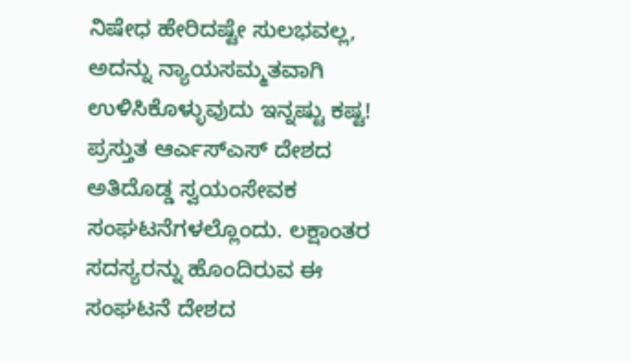ನಿಷೇಧ ಹೇರಿದಷ್ಟೇ ಸುಲಭವಲ್ಲ, ಅದನ್ನು ನ್ಯಾಯಸಮ್ಮತವಾಗಿ ಉಳಿಸಿಕೊಳ್ಳುವುದು ಇನ್ನಷ್ಟು ಕಷ್ಟ!
ಪ್ರಸ್ತುತ ಆರ್ಎಸ್ಎಸ್ ದೇಶದ ಅತಿದೊಡ್ಡ ಸ್ವಯಂಸೇವಕ ಸಂಘಟನೆಗಳಲ್ಲೊಂದು. ಲಕ್ಷಾಂತರ ಸದಸ್ಯರನ್ನು ಹೊಂದಿರುವ ಈ ಸಂಘಟನೆ ದೇಶದ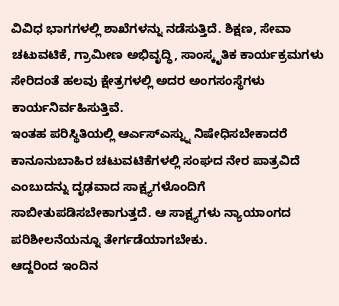ವಿವಿಧ ಭಾಗಗಳಲ್ಲಿ ಶಾಖೆಗಳನ್ನು ನಡೆಸುತ್ತಿದೆ. ಶಿಕ್ಷಣ, ಸೇವಾ ಚಟುವಟಿಕೆ, ಗ್ರಾಮೀಣ ಅಭಿವೃದ್ಧಿ, ಸಾಂಸ್ಕೃತಿಕ ಕಾರ್ಯಕ್ರಮಗಳು ಸೇರಿದಂತೆ ಹಲವು ಕ್ಷೇತ್ರಗಳಲ್ಲಿ ಅದರ ಅಂಗಸಂಸ್ಥೆಗಳು ಕಾರ್ಯನಿರ್ವಹಿಸುತ್ತಿವೆ.
ಇಂತಹ ಪರಿಸ್ಥಿತಿಯಲ್ಲಿ ಆರ್ಎಸ್ಎಸ್ನ್ನು ನಿಷೇಧಿಸಬೇಕಾದರೆ ಕಾನೂನುಬಾಹಿರ ಚಟುವಟಿಕೆಗಳಲ್ಲಿ ಸಂಘದ ನೇರ ಪಾತ್ರವಿದೆ ಎಂಬುದನ್ನು ದೃಢವಾದ ಸಾಕ್ಷ್ಯಗಳೊಂದಿಗೆ ಸಾಬೀತುಪಡಿಸಬೇಕಾಗುತ್ತದೆ. ಆ ಸಾಕ್ಷ್ಯಗಳು ನ್ಯಾಯಾಂಗದ ಪರಿಶೀಲನೆಯನ್ನೂ ತೇರ್ಗಡೆಯಾಗಬೇಕು.
ಆದ್ದರಿಂದ ಇಂದಿನ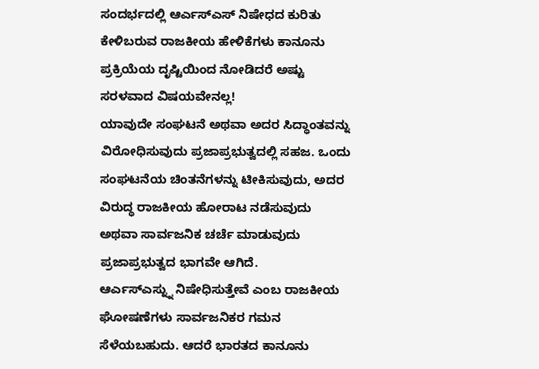ಸಂದರ್ಭದಲ್ಲಿ ಆರ್ಎಸ್ಎಸ್ ನಿಷೇಧದ ಕುರಿತು ಕೇಳಿಬರುವ ರಾಜಕೀಯ ಹೇಳಿಕೆಗಳು ಕಾನೂನು ಪ್ರಕ್ರಿಯೆಯ ದೃಷ್ಟಿಯಿಂದ ನೋಡಿದರೆ ಅಷ್ಟು ಸರಳವಾದ ವಿಷಯವೇನಲ್ಲ!
ಯಾವುದೇ ಸಂಘಟನೆ ಅಥವಾ ಅದರ ಸಿದ್ಧಾಂತವನ್ನು ವಿರೋಧಿಸುವುದು ಪ್ರಜಾಪ್ರಭುತ್ವದಲ್ಲಿ ಸಹಜ. ಒಂದು ಸಂಘಟನೆಯ ಚಿಂತನೆಗಳನ್ನು ಟೀಕಿಸುವುದು, ಅದರ ವಿರುದ್ಧ ರಾಜಕೀಯ ಹೋರಾಟ ನಡೆಸುವುದು ಅಥವಾ ಸಾರ್ವಜನಿಕ ಚರ್ಚೆ ಮಾಡುವುದು ಪ್ರಜಾಪ್ರಭುತ್ವದ ಭಾಗವೇ ಆಗಿದೆ.
ಆರ್ಎಸ್ಎಸ್ನ್ನು ನಿಷೇಧಿಸುತ್ತೇವೆ ಎಂಬ ರಾಜಕೀಯ ಘೋಷಣೆಗಳು ಸಾರ್ವಜನಿಕರ ಗಮನ ಸೆಳೆಯಬಹುದು. ಆದರೆ ಭಾರತದ ಕಾನೂನು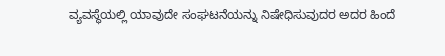ವ್ಯವಸ್ಥೆಯಲ್ಲಿ ಯಾವುದೇ ಸಂಘಟನೆಯನ್ನು ನಿಷೇಧಿಸುವುದರ ಅದರ ಹಿಂದೆ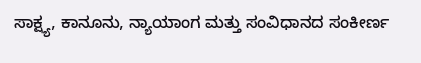ಸಾಕ್ಷ್ಯ, ಕಾನೂನು, ನ್ಯಾಯಾಂಗ ಮತ್ತು ಸಂವಿಧಾನದ ಸಂಕೀರ್ಣ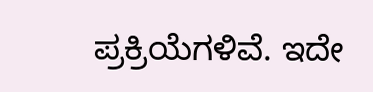ಪ್ರಕ್ರಿಯೆಗಳಿವೆ. ಇದೇ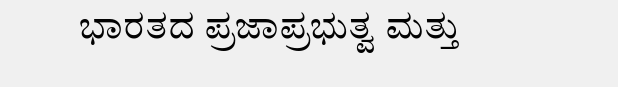ಭಾರತದ ಪ್ರಜಾಪ್ರಭುತ್ವ ಮತ್ತು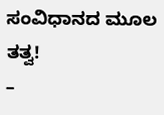ಸಂವಿಧಾನದ ಮೂಲ ತತ್ವ!
–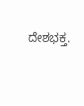ದೇಶಭಕ್ತ.